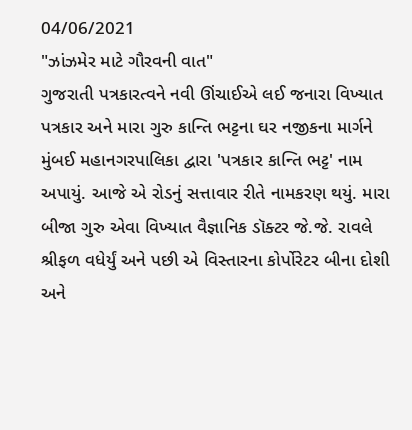04/06/2021
"ઝાંઝમેર માટે ગૌરવની વાત"
ગુજરાતી પત્રકારત્વને નવી ઊંચાઈએ લઈ જનારા વિખ્યાત પત્રકાર અને મારા ગુરુ કાન્તિ ભટ્ટના ઘર નજીકના માર્ગને મુંબઈ મહાનગરપાલિકા દ્વારા 'પત્રકાર કાન્તિ ભટ્ટ' નામ અપાયું. આજે એ રોડનું સત્તાવાર રીતે નામકરણ થયું. મારા બીજા ગુરુ એવા વિખ્યાત વૈજ્ઞાનિક ડૉક્ટર જે.જે. રાવલે શ્રીફળ વધેર્યું અને પછી એ વિસ્તારના કોર્પોરેટર બીના દોશી અને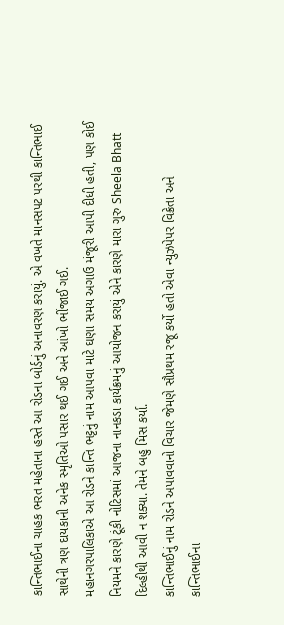કાન્તિભાઈના ચાહક ભરત મહેતાના હસ્તે આ રોડના બોર્ડનું અનાવરણ કરાયું. એ વખતે માનસપટ પરથી કાન્તિભાઈ સાથેની ત્રણ દાયકાની અનેક સ્મૃતિઓ પસાર થઈ ગઈ અને આંખો ભીંજાઈ ગઈ.
મહાનગરપાલિકાએ આ રોડને કાન્તિ ભટ્ટનું નામ આપવા માટે ઘણા સમય અગાઉ મંજૂરી આપી દીધી હતી, પણ કોઈ નિયમને કારણે ટૂંકી નોટિસમાં આજના નાનકડા કાર્યક્રમનું આયોજન કરાયું એને કારણે મારા ગુરુ Sheela Bhatt દિલ્હીથી આવી ન શક્યા. તેમને બહુ મિસ કર્યા.
કાન્તિભાઈનું નામ રોડને અપાવવાનો વિચાર જેમણે સૌપ્રથમ રજૂ કર્યો હતો એવા ન્યુઝપેપર વિક્રેતા અને કાન્તિભાઈના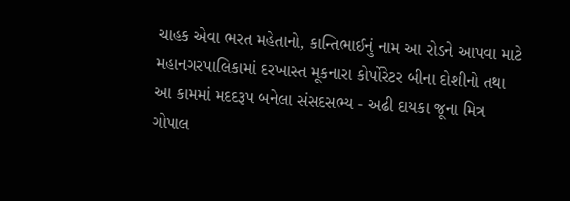ચાહક એવા ભરત મહેતાનો, કાન્તિભાઈનું નામ આ રોડને આપવા માટે મહાનગરપાલિકામાં દરખાસ્ત મૂકનારા કોર્પોરેટર બીના દોશીનો તથા આ કામમાં મદદરૂપ બનેલા સંસદસભ્ય - અઢી દાયકા જૂના મિત્ર ગોપાલ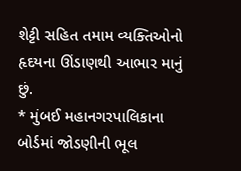શેટ્ટી સહિત તમામ વ્યક્તિઓનો હૃદયના ઊંડાણથી આભાર માનું છું.
* મુંબઈ મહાનગરપાલિકાના બોર્ડમાં જોડણીની ભૂલ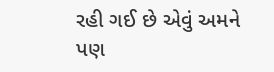રહી ગઈ છે એવું અમને પણ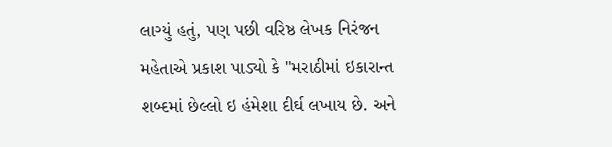લાગ્યું હતું, પણ પછી વરિષ્ઠ લેખક નિરંજન મહેતાએ પ્રકાશ પાડ્યો કે "મરાઠીમાં ઇકારાન્ત શબ્દમાં છેલ્લો ઇ હંમેશા દીર્ઘ લખાય છે. અને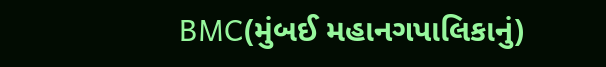BMC(મુંબઈ મહાનગપાલિકાનું)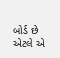બોર્ડ છે એટલે એ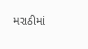મરાઠીમાં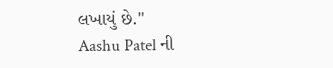લખાયું છે."
Aashu Patel ની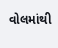વોલમાંથી